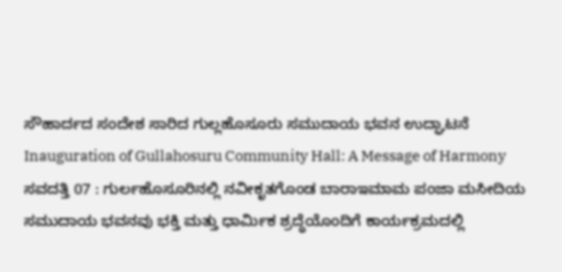ಸೌಹಾರ್ದದ ಸಂದೇಶ ಸಾರಿದ ಗುಲ್ಲಹೊಸೂರು ಸಮುದಾಯ ಭವನ ಉದ್ಘಾಟನೆ
Inauguration of Gullahosuru Community Hall: A Message of Harmony
ಸವದತ್ತಿ 07 : ಗುರ್ಲಹೊಸೂರಿನಲ್ಲಿ ನವೀಕೃತಗೊಂಡ ಬಾರಾಇಮಾಮ ಪಂಜಾ ಮಸೀದಿಯ ಸಮುದಾಯ ಭವನವು ಭಕ್ತಿ ಮತ್ತು ಧಾರ್ಮಿಕ ಶ್ರದ್ಧೆಯೊಂದಿಗೆ ಕಾರ್ಯಕ್ರಮದಲ್ಲಿ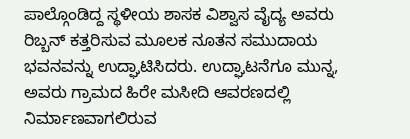ಪಾಲ್ಗೊಂಡಿದ್ದ ಸ್ಥಳೀಯ ಶಾಸಕ ವಿಶ್ವಾಸ ವೈದ್ಯ ಅವರು ರಿಬ್ಬನ್ ಕತ್ತರಿಸುವ ಮೂಲಕ ನೂತನ ಸಮುದಾಯ ಭವನವನ್ನು ಉದ್ಘಾಟಿಸಿದರು. ಉದ್ಘಾಟನೆಗೂ ಮುನ್ನ, ಅವರು ಗ್ರಾಮದ ಹಿರೇ ಮಸೀದಿ ಆವರಣದಲ್ಲಿ ನಿರ್ಮಾಣವಾಗಲಿರುವ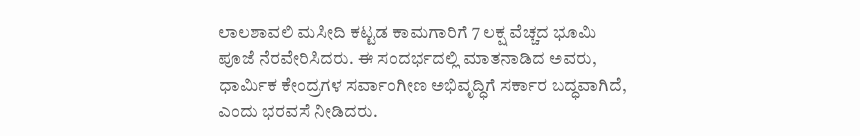ಲಾಲಶಾವಲಿ ಮಸೀದಿ ಕಟ್ಟಡ ಕಾಮಗಾರಿಗೆ 7 ಲಕ್ಷ ವೆಚ್ಚದ ಭೂಮಿ ಪೂಜೆ ನೆರವೇರಿಸಿದರು. ಈ ಸಂದರ್ಭದಲ್ಲಿ ಮಾತನಾಡಿದ ಅವರು, ಧಾರ್ಮಿಕ ಕೇಂದ್ರಗಳ ಸರ್ವಾಂಗೀಣ ಅಭಿವೃದ್ಧಿಗೆ ಸರ್ಕಾರ ಬದ್ಧವಾಗಿದೆ, ಎಂದು ಭರವಸೆ ನೀಡಿದರು.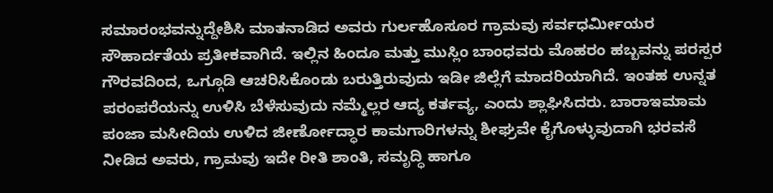ಸಮಾರಂಭವನ್ನುದ್ದೇಶಿಸಿ ಮಾತನಾಡಿದ ಅವರು ಗುರ್ಲಹೊಸೂರ ಗ್ರಾಮವು ಸರ್ವಧರ್ಮೀಯರ ಸೌಹಾರ್ದತೆಯ ಪ್ರತೀಕವಾಗಿದೆ. ಇಲ್ಲಿನ ಹಿಂದೂ ಮತ್ತು ಮುಸ್ಲಿಂ ಬಾಂಧವರು ಮೊಹರಂ ಹಬ್ಬವನ್ನು ಪರಸ್ಪರ ಗೌರವದಿಂದ, ಒಗ್ಗೂಡಿ ಆಚರಿಸಿಕೊಂಡು ಬರುತ್ತಿರುವುದು ಇಡೀ ಜಿಲ್ಲೆಗೆ ಮಾದರಿಯಾಗಿದೆ. ಇಂತಹ ಉನ್ನತ ಪರಂಪರೆಯನ್ನು ಉಳಿಸಿ ಬೆಳೆಸುವುದು ನಮ್ಮೆಲ್ಲರ ಆದ್ಯ ಕರ್ತವ್ಯ, ಎಂದು ಶ್ಲಾಘಿಸಿದರು. ಬಾರಾಇಮಾಮ ಪಂಜಾ ಮಸೀದಿಯ ಉಳಿದ ಜೀರ್ಣೋದ್ಧಾರ ಕಾಮಗಾರಿಗಳನ್ನು ಶೀಘ್ರವೇ ಕೈಗೊಳ್ಳುವುದಾಗಿ ಭರವಸೆ ನೀಡಿದ ಅವರು, ಗ್ರಾಮವು ಇದೇ ರೀತಿ ಶಾಂತಿ, ಸಮೃದ್ಧಿ ಹಾಗೂ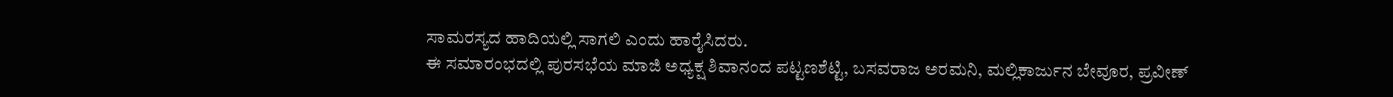ಸಾಮರಸ್ಯದ ಹಾದಿಯಲ್ಲಿ ಸಾಗಲಿ ಎಂದು ಹಾರೈಸಿದರು.
ಈ ಸಮಾರಂಭದಲ್ಲಿ ಪುರಸಭೆಯ ಮಾಜಿ ಅಧ್ಯಕ್ಷ ಶಿವಾನಂದ ಪಟ್ಟಣಶೆಟ್ಟಿ, ಬಸವರಾಜ ಅರಮನಿ, ಮಲ್ಲಿಕಾರ್ಜುನ ಬೇವೂರ, ಪ್ರವೀಣ್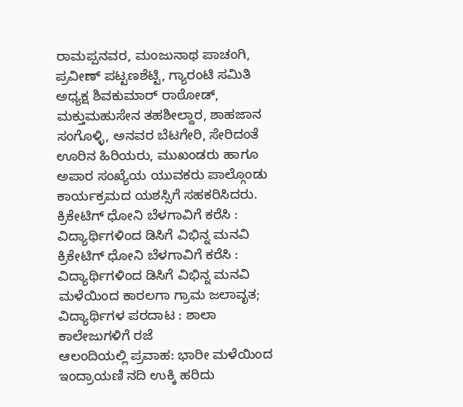ರಾಮಪ್ಪನವರ, ಮಂಜುನಾಥ ಪಾಚಂಗಿ, ಪ್ರವೀಣ್ ಪಟ್ಟಣಶೆಟ್ಟಿ, ಗ್ಯಾರಂಟಿ ಸಮಿತಿ ಅಧ್ಯಕ್ಷ ಶಿವಕುಮಾರ್ ರಾಠೋಡ್, ಮಕ್ತುಮಹುಸೇನ ತಹಶೀಲ್ದಾರ, ಶಾಹಜಾನ ಸಂಗೊಳ್ಳಿ, ಅನವರ ಬೆಟಗೇರಿ, ಸೇರಿದಂತೆ ಊರಿನ ಹಿರಿಯರು, ಮುಖಂಡರು ಹಾಗೂ ಅಪಾರ ಸಂಖ್ಯೆಯ ಯುವಕರು ಪಾಲ್ಗೊಂಡು ಕಾರ್ಯಕ್ರಮದ ಯಶಸ್ಸಿಗೆ ಸಹಕರಿಸಿದರು.
ಕ್ರಿಕೇಟಿಗ್ ಧೋನಿ ಬೆಳಗಾವಿಗೆ ಕರೆಸಿ : ವಿದ್ಯಾರ್ಥಿಗಳಿಂದ ಡಿಸಿಗೆ ವಿಭಿನ್ನ ಮನವಿ
ಕ್ರಿಕೇಟಿಗ್ ಧೋನಿ ಬೆಳಗಾವಿಗೆ ಕರೆಸಿ : ವಿದ್ಯಾರ್ಥಿಗಳಿಂದ ಡಿಸಿಗೆ ವಿಭಿನ್ನ ಮನವಿ
ಮಳೆಯಿಂದ ಕಾರಲಗಾ ಗ್ರಾಮ ಜಲಾವೃತ; ವಿದ್ಯಾರ್ಥಿಗಳ ಪರದಾಟ : ಶಾಲಾ ಕಾಲೇಜುಗಳಿಗೆ ರಜೆ
ಆಲಂದಿಯಲ್ಲಿ ಪ್ರವಾಹ: ಭಾರೀ ಮಳೆಯಿಂದ ಇಂದ್ರಾಯಣಿ ನದಿ ಉಕ್ಕಿ ಹರಿದು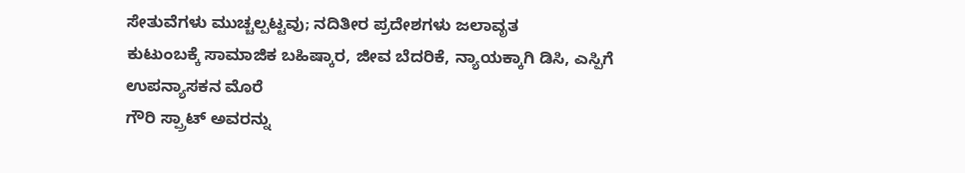ಸೇತುವೆಗಳು ಮುಚ್ಚಲ್ಪಟ್ಟವು; ನದಿತೀರ ಪ್ರದೇಶಗಳು ಜಲಾವೃತ
ಕುಟುಂಬಕ್ಕೆ ಸಾಮಾಜಿಕ ಬಹಿಷ್ಕಾರ, ಜೀವ ಬೆದರಿಕೆ, ನ್ಯಾಯಕ್ಕಾಗಿ ಡಿಸಿ, ಎಸ್ಪಿಗೆ ಉಪನ್ಯಾಸಕನ ಮೊರೆ
ಗೌರಿ ಸ್ಪ್ರಾಟ್ ಅವರನ್ನು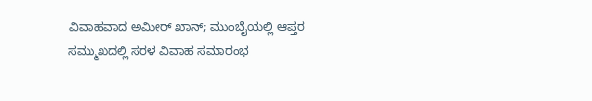ವಿವಾಹವಾದ ಅಮೀರ್ ಖಾನ್; ಮುಂಬೈಯಲ್ಲಿ ಆಪ್ತರ ಸಮ್ಮುಖದಲ್ಲಿ ಸರಳ ವಿವಾಹ ಸಮಾರಂಭ